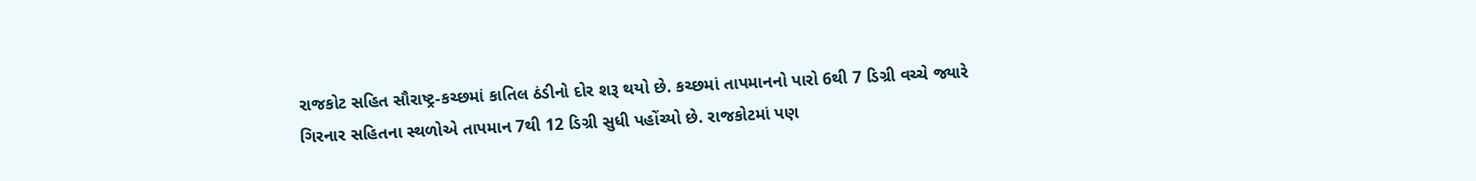રાજકોટ સહિત સૌરાષ્ટ્ર-કચ્છમાં કાતિલ ઠંડીનો દોર શરૂ થયો છે. કચ્છમાં તાપમાનનો પારો 6થી 7 ડિગ્રી વચ્ચે જ્યારે ગિરનાર સહિતના સ્થળોએ તાપમાન 7થી 12 ડિગ્રી સુધી પહોંચ્યો છે. રાજકોટમાં પણ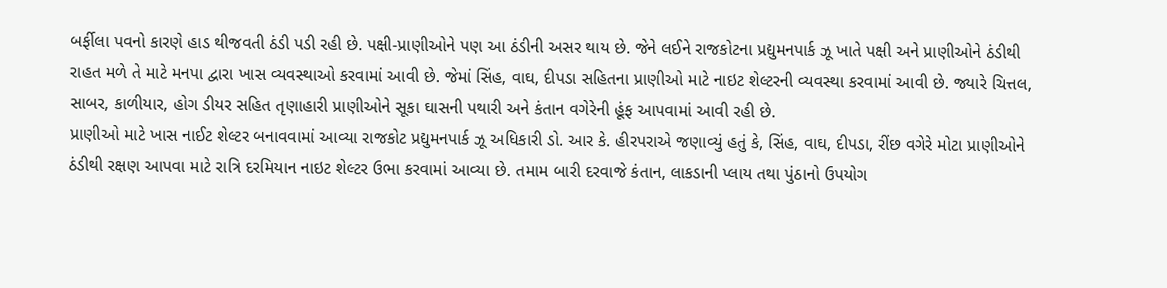બર્ફીલા પવનો કારણે હાડ થીજવતી ઠંડી પડી રહી છે. પક્ષી-પ્રાણીઓને પણ આ ઠંડીની અસર થાય છે. જેને લઈને રાજકોટના પ્રદ્યુમનપાર્ક ઝૂ ખાતે પક્ષી અને પ્રાણીઓને ઠંડીથી રાહત મળે તે માટે મનપા દ્વારા ખાસ વ્યવસ્થાઓ કરવામાં આવી છે. જેમાં સિંહ, વાઘ, દીપડા સહિતના પ્રાણીઓ માટે નાઇટ શેલ્ટરની વ્યવસ્થા કરવામાં આવી છે. જ્યારે ચિત્તલ, સાબર, કાળીયાર, હોગ ડીયર સહિત તૃણાહારી પ્રાણીઓને સૂકા ઘાસની પથારી અને કંતાન વગેરેની હૂંફ આપવામાં આવી રહી છે.
પ્રાણીઓ માટે ખાસ નાઈટ શેલ્ટર બનાવવામાં આવ્યા રાજકોટ પ્રદ્યુમનપાર્ક ઝૂ અધિકારી ડો. આર કે. હીરપરાએ જણાવ્યું હતું કે, સિંહ, વાઘ, દીપડા, રીંછ વગેરે મોટા પ્રાણીઓને ઠંડીથી રક્ષણ આપવા માટે રાત્રિ દરમિયાન નાઇટ શેલ્ટર ઉભા કરવામાં આવ્યા છે. તમામ બારી દરવાજે કંતાન, લાકડાની પ્લાય તથા પુંઠાનો ઉપયોગ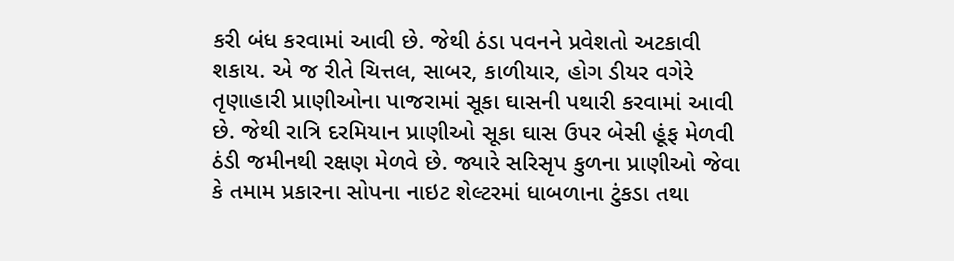કરી બંધ કરવામાં આવી છે. જેથી ઠંડા પવનને પ્રવેશતો અટકાવી શકાય. એ જ રીતે ચિત્તલ, સાબર, કાળીયાર, હોગ ડીયર વગેરે તૃણાહારી પ્રાણીઓના પાજરામાં સૂકા ઘાસની પથારી કરવામાં આવી છે. જેથી રાત્રિ દરમિયાન પ્રાણીઓ સૂકા ઘાસ ઉપર બેસી હૂંફ મેળવી ઠંડી જમીનથી રક્ષણ મેળવે છે. જ્યારે સરિસૃપ કુળના પ્રાણીઓ જેવા કે તમામ પ્રકારના સોપના નાઇટ શેલ્ટરમાં ધાબળાના ટુંકડા તથા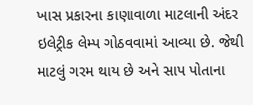ખાસ પ્રકારના કાણાવાળા માટલાની અંદર ઇલેટ્રીક લેમ્પ ગોઠવવામાં આવ્યા છે. જેથી માટલું ગરમ થાય છે અને સાપ પોતાના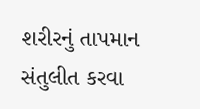શરીરનું તાપમાન સંતુલીત કરવા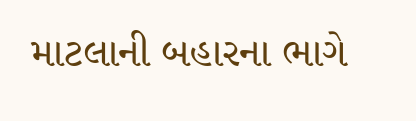માટલાની બહારના ભાગે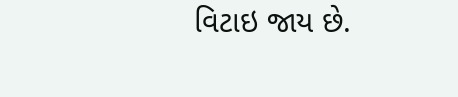વિટાઇ જાય છે.